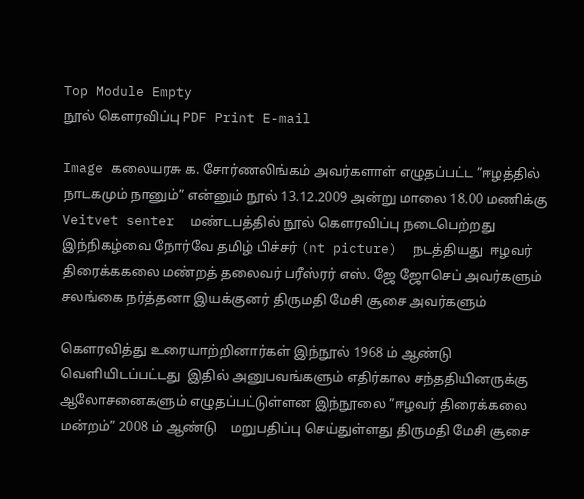Top Module Empty
நூல் கெளரவிப்பு PDF Print E-mail

Image கலையரசு க. சோர்ணலிங்கம் அவர்களாள் எழுதப்பட்ட ”ஈழத்தில் நாடகமும் நானும்” என்னும் நூல் 13.12.2009 அன்று மாலை 18.00 மணிக்கு Veitvet senter  மண்டபத்தில் நூல் கெளரவிப்பு நடைபெற்றது இந்நிகழ்வை நோர்வே தமிழ் பிச்சர் (nt picture)  நடத்தியது  ஈழவர் திரைக்ககலை மண்றத் தலைவர் பரீஸ்ரர் எஸ். ஜே ஜோசெப் அவர்களும் சலங்கை நர்த்தனா இயக்குனர் திருமதி மேசி சூசை அவர்களும்

கெளரவித்து உரையாற்றினார்கள் இந்நூல் 1968 ம் ஆண்டு வெளியிடப்பட்டது  இதில் அனுபவங்களும் எதிர்கால சந்ததியினருக்கு ஆலோசனைகளும் எழுதப்பட்டுள்ளன இந்நூலை ”ஈழவர் திரைக்கலை மன்றம்” 2008 ம் ஆண்டு    மறுபதிப்பு செய்துள்ளது திருமதி மேசி சூசை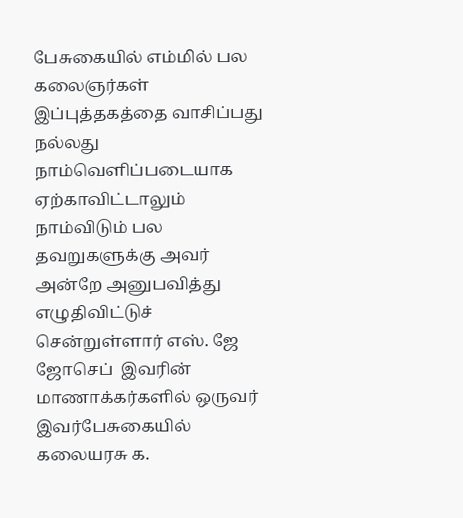பேசுகையில் எம்மில் பல கலைஞர்கள் இப்புத்தகத்தை வாசிப்பது நல்லது நாம்வெளிப்படையாக ஏற்காவிட்டாலும் நாம்விடும் பல தவறுகளுக்கு அவர் அன்றே அனுபவித்து எழுதிவிட்டுச் சென்றுள்ளார் எஸ். ஜே ஜோசெப்  இவரின் மாணாக்கர்களில் ஒருவர் இவர்பேசுகையில் கலையரசு க.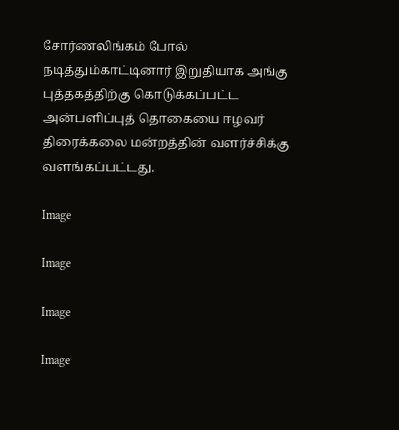சோர்ணலிங்கம் போல் நடித்தும்காட்டினார் இறுதியாக அங்கு புத்தகத்திற்கு கொடுக்கப்பட்ட அன்பளிப்புத் தொகையை ஈழவர் திரைக்கலை மன்றத்தின் வளர்ச்சிக்கு வளங்கப்பட்டது.

Image

Image

Image

Image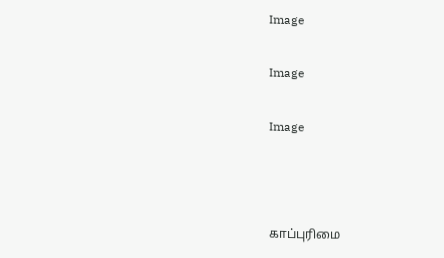Image

Image

Image



காப்புரிமை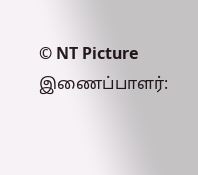© NT Picture
இணைப்பாளர்: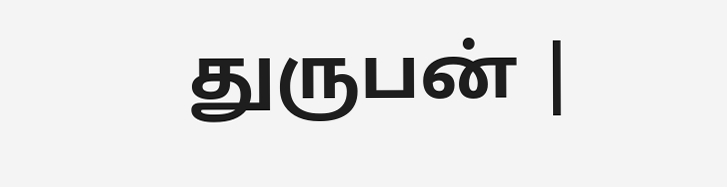துருபன் |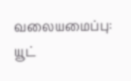வலையமைப்பு: யூட்